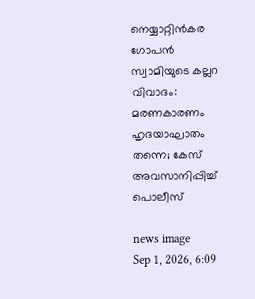നെയ്യാറ്റിൻകര ഗോപൻ സ്വാമിയുടെ കല്ലറ വിവാദം: മരണകാരണം ഹൃദയാഘാതം തന്നെ; കേസ് അവസാനിപ്പിച്ച് പൊലീസ്

news image
Sep 1, 2026, 6:09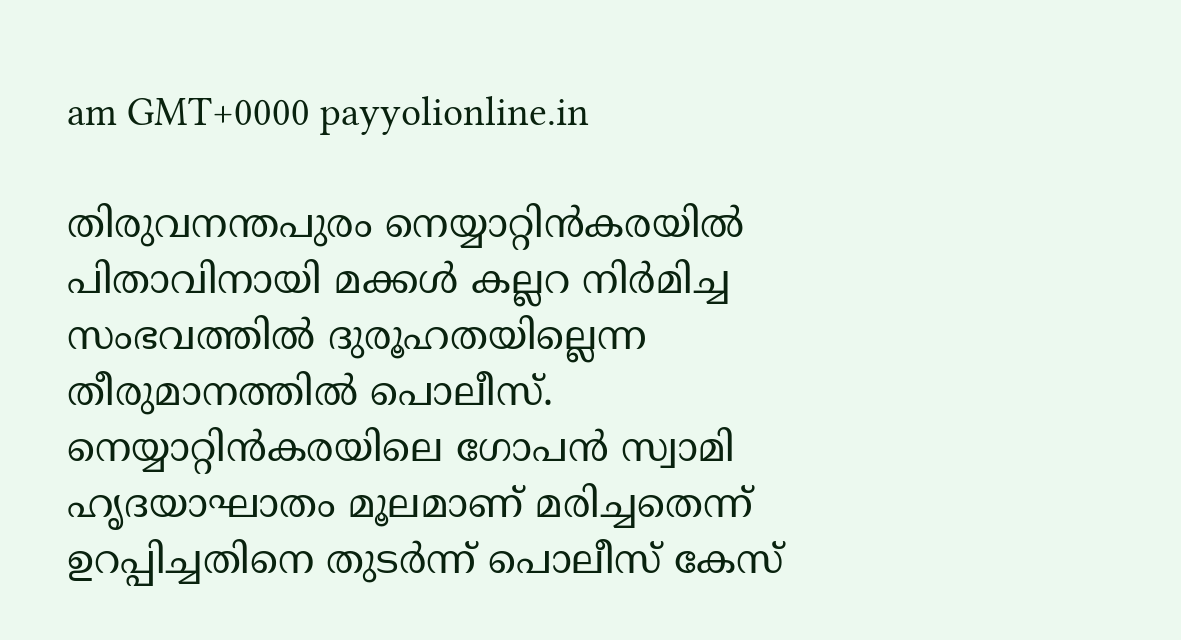am GMT+0000 payyolionline.in

തിരുവനന്തപുരം നെയ്യാറ്റിൻകരയിൽ പിതാവിനായി മക്കൾ കല്ലറ നിർമിച്ച സംഭവത്തിൽ ദുരൂഹതയില്ലെന്ന തീരുമാനത്തിൽ പൊലീസ്. നെയ്യാറ്റിൻകരയിലെ ഗോപൻ സ്വാമി ഹൃദയാഘാതം മൂലമാണ് മരിച്ചതെന്ന് ഉറപ്പിച്ചതിനെ തുടർന്ന് പൊലീസ് കേസ്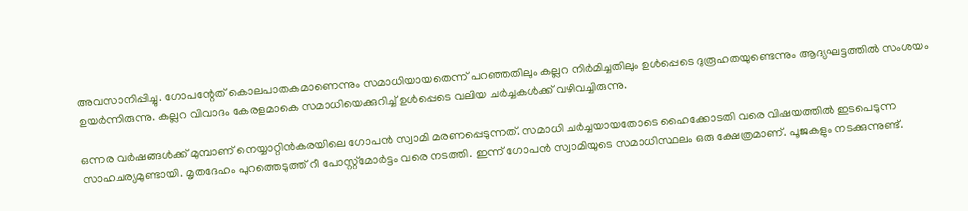അവസാനിപ്പിച്ചു. ഗോപന്റേത് കൊലപാതകമാണെന്നും സമാധിയായതെന്ന് പറഞ്ഞതിലും കല്ലറ നിർമിച്ചതിലും ഉൾപ്പെടെ ദുരൂഹതയുണ്ടെന്നും ആദ്യഘട്ടത്തിൽ സംശയം ഉയർന്നിരുന്നു. കല്ലറ വിവാദം കേരളമാകെ സമാധിയെക്കുറിച്ച് ഉൾപ്പെടെ വലിയ ചർച്ചകൾക്ക് വഴിവച്ചിരുന്നു.

ഒന്നര വർഷങ്ങൾക്ക് മുമ്പാണ് നെയ്യാറ്റിൻകരയിലെ ഗോപൻ സ്വാമി മരണപ്പെടുന്നത്. സമാധി ചർച്ചയായതോടെ ഹൈക്കോടതി വരെ വിഷയത്തിൽ ഇടപെടുന്ന സാഹചര്യമുണ്ടായി. മൃതദേഹം പുറത്തെടുത്ത് റീ പോസ്റ്റ്‌മോർട്ടം വരെ നടത്തി. ഇന്ന് ഗോപൻ സ്വാമിയുടെ സമാധിസ്ഥലം ഒരു ക്ഷേത്രമാണ്. പൂജകളും നടക്കുന്നുണ്ട്.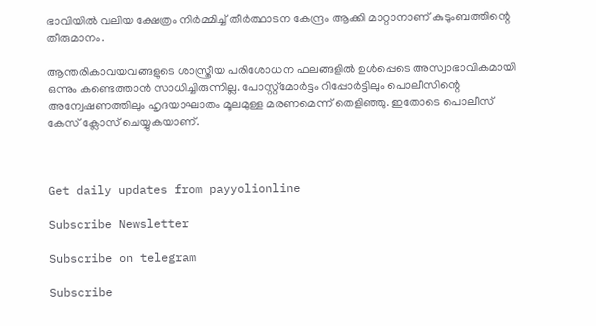ഭാവിയിൽ വലിയ ക്ഷേത്രം നിർമ്മിച്ച് തീർത്ഥാടന കേന്ദ്രം ആക്കി മാറ്റാനാണ് കുടുംബത്തിന്റെ തീരുമാനം.

ആന്തരികാവയവങ്ങളുടെ ശാസ്ത്രീയ പരിശോധന ഫലങ്ങളിൽ ഉൾപ്പെടെ അസ്വാഭാവികമായി ഒന്നും കണ്ടെത്താൻ സാധിച്ചിരുന്നില്ല. പോസ്റ്റ്‌മോർട്ടം റിപ്പോർട്ടിലും പൊലീസിന്റെ അന്വേഷണത്തിലും ഹൃദയാഘാതം മൂലമുള്ള മരണമെന്ന് തെളിഞ്ഞു. ഇതോടെ പൊലീസ് കേസ് ക്ലോസ് ചെയ്യുകയാണ്.



Get daily updates from payyolionline

Subscribe Newsletter

Subscribe on telegram

Subscribe